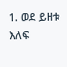1. ወደ ይዘቱ እለፍ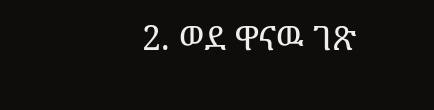2. ወደ ዋናዉ ገጽ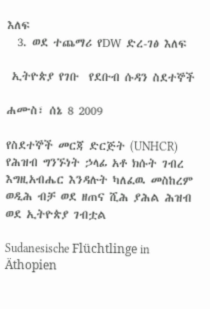እለፍ
  3. ወደ ተጨማሪ የDW ድረ-ገፅ እለፍ

 ኢትዮጵያ የገቡ  የደቡብ ሱዳን ስደተኞች

ሐሙስ፣ ሰኔ 8 2009

የስደተኞች መርጃ ድርጅት (UNHCR) የሕዝብ ግንኙነት ኃላፊ አቶ ክሱት ገብረ እግዚአብሔር እንዳሉት ካለፈዉ መስከረም ወዲሕ ብቻ ወደ ዘጠና ሺሕ ያሕል ሕዝብ ወደ ኢትዮጵያ ገብቷል

Sudanesische Flüchtlinge in Äthopien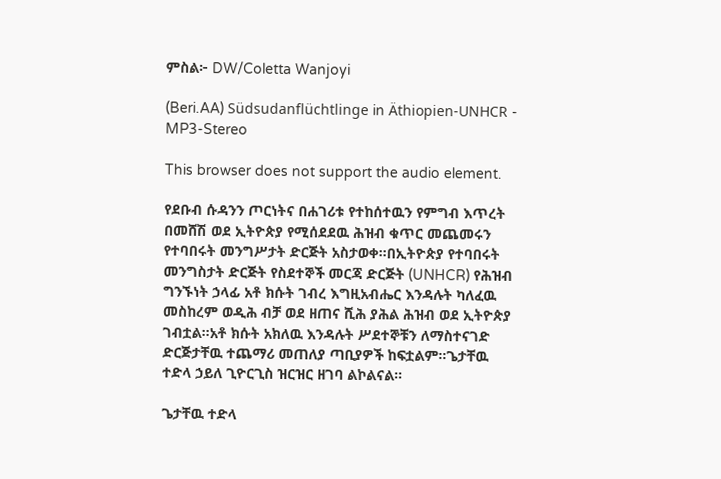ምስል፦ DW/Coletta Wanjoyi

(Beri.AA) Südsudanflüchtlinge in Äthiopien-UNHCR - MP3-Stereo

This browser does not support the audio element.

የደቡብ ሱዳንን ጦርነትና በሐገሪቱ የተከሰተዉን የምግብ እጥረት በመሸሽ ወደ ኢትዮጵያ የሚሰደደዉ ሕዝብ ቁጥር መጨመሩን የተባበሩት መንግሥታት ድርጅት አስታወቀ።በኢትዮጵያ የተባበሩት መንግስታት ድርጅት የስደተኞች መርጃ ድርጅት (UNHCR) የሕዝብ ግንኙነት ኃላፊ አቶ ክሱት ገብረ እግዚአብሔር እንዳሉት ካለፈዉ መስከረም ወዲሕ ብቻ ወደ ዘጠና ሺሕ ያሕል ሕዝብ ወደ ኢትዮጵያ ገብቷል።አቶ ክሱት አክለዉ እንዳሉት ሥደተኞቹን ለማስተናገድ ድርጅታቸዉ ተጨማሪ መጠለያ ጣቢያዎች ከፍቷልም።ጌታቸዉ ተድላ ኃይለ ጊዮርጊስ ዝርዝር ዘገባ ልኮልናል።

ጌታቸዉ ተድላ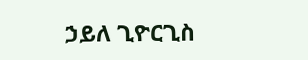ኃይለ ጊዮርጊስ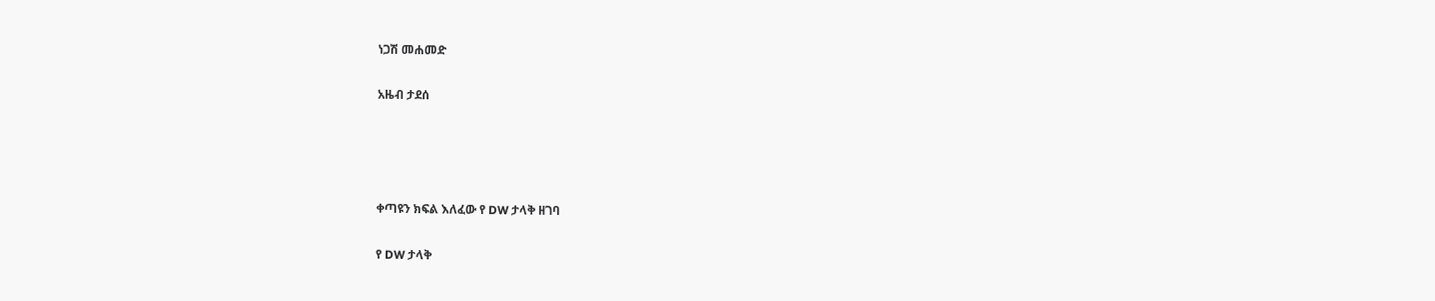ነጋሽ መሐመድ

አዜብ ታደሰ




ቀጣዩን ክፍል እለፈው የ DW ታላቅ ዘገባ

የ DW ታላቅ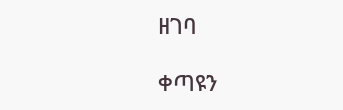ዘገባ

ቀጣዩን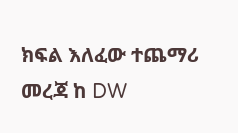ክፍል እለፈው ተጨማሪ መረጃ ከ DW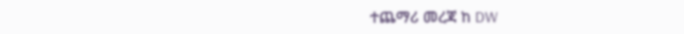ተጨማሪ መረጃ ከ DW